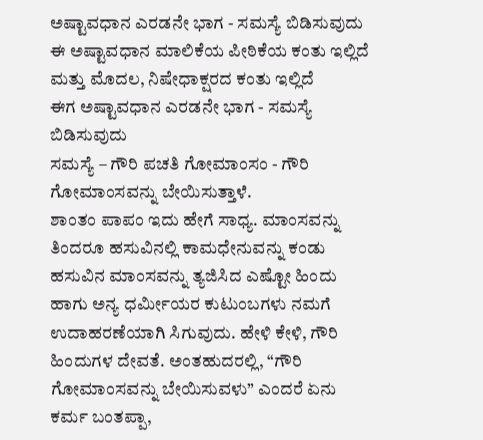ಅಷ್ಟಾವಧಾನ ಎರಡನೇ ಭಾಗ - ಸಮಸ್ಯೆ ಬಿಡಿಸುವುದು
ಈ ಅಷ್ಟಾವಧಾನ ಮಾಲಿಕೆಯ ಪೀಠಿಕೆಯ ಕಂತು ಇಲ್ಲಿದೆ
ಮತ್ತು ಮೊದಲ, ನಿಷೇಧಾಕ್ಷರದ ಕಂತು ಇಲ್ಲಿದೆ
ಈಗ ಅಷ್ಟಾವಧಾನ ಎರಡನೇ ಭಾಗ - ಸಮಸ್ಯೆ ಬಿಡಿಸುವುದು
ಸಮಸ್ಯೆ – ಗೌರಿ ಪಚತಿ ಗೋಮಾಂಸಂ - ಗೌರಿ ಗೋಮಾಂಸವನ್ನು ಬೇಯಿಸುತ್ತಾಳೆ.
ಶಾಂತಂ ಪಾಪಂ ಇದು ಹೇಗೆ ಸಾಧ್ಯ. ಮಾಂಸವನ್ನು ತಿಂದರೂ ಹಸುವಿನಲ್ಲಿ ಕಾಮಧೇನುವನ್ನು ಕಂಡು ಹಸುವಿನ ಮಾಂಸವನ್ನು ತ್ಯಜಿಸಿದ ಎಷ್ಟೋ ಹಿಂದು ಹಾಗು ಅನ್ಯ ಧರ್ಮೀಯರ ಕುಟುಂಬಗಳು ನಮಗೆ ಉದಾಹರಣೆಯಾಗಿ ಸಿಗುವುದು. ಹೇಳಿ ಕೇಳಿ, ಗೌರಿ ಹಿಂದುಗಳ ದೇವತೆ. ಅಂತಹುದರಲ್ಲಿ, “ಗೌರಿ ಗೋಮಾಂಸವನ್ನು ಬೇಯಿಸುವಳು” ಎಂದರೆ ಏನು ಕರ್ಮ ಬಂತಪ್ಪಾ,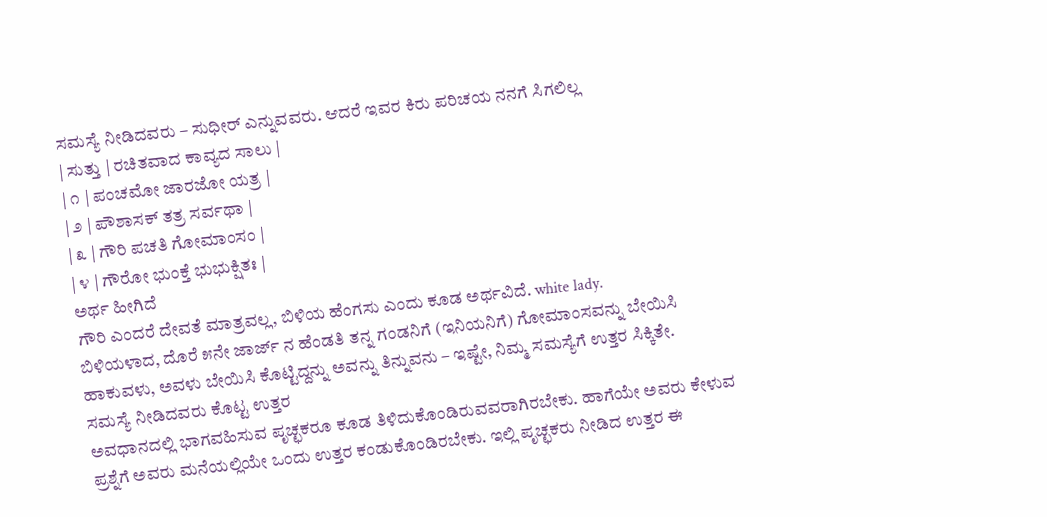ಸಮಸ್ಯೆ ನೀಡಿದವರು – ಸುಧೀರ್ ಎನ್ನುವವರು. ಆದರೆ ಇವರ ಕಿರು ಪರಿಚಯ ನನಗೆ ಸಿಗಲಿಲ್ಲ
| ಸುತ್ತು | ರಚಿತವಾದ ಕಾವ್ಯದ ಸಾಲು |
| ೧ | ಪಂಚಮೋ ಜಾರಜೋ ಯತ್ರ |
| ೨ | ಪೌಶಾಸಕ್ ತತ್ರ ಸರ್ವಥಾ |
| ೩ | ಗೌರಿ ಪಚತಿ ಗೋಮಾಂಸಂ |
| ೪ | ಗೌರೋ ಭುಂಕ್ತೆ ಭುಭುಕ್ಷಿತಃ |
ಅರ್ಥ ಹೀಗಿದೆ
ಗೌರಿ ಎಂದರೆ ದೇವತೆ ಮಾತ್ರವಲ್ಲ, ಬಿಳಿಯ ಹೆಂಗಸು ಎಂದು ಕೂಡ ಅರ್ಥವಿದೆ. white lady.
ಬಿಳಿಯಳಾದ, ದೊರೆ ೫ನೇ ಜಾರ್ಜ್ ನ ಹೆಂಡತಿ ತನ್ನ ಗಂಡನಿಗೆ (ಇನಿಯನಿಗೆ) ಗೋಮಾಂಸವನ್ನು ಬೇಯಿಸಿ ಹಾಕುವಳು, ಅವಳು ಬೇಯಿಸಿ ಕೊಟ್ಟಿದ್ದನ್ನು ಅವನ್ನು ತಿನ್ನುವನು – ಇಷ್ಟೇ, ನಿಮ್ಮ ಸಮಸ್ಯೆಗೆ ಉತ್ತರ ಸಿಕ್ಕಿತೇ.
ಸಮಸ್ಯೆ ನೀಡಿದವರು ಕೊಟ್ಟ ಉತ್ತರ
ಅವಧಾನದಲ್ಲಿ ಭಾಗವಹಿಸುವ ಪೃಚ್ಛಕರೂ ಕೂಡ ತಿಳಿದುಕೊಂಡಿರುವವರಾಗಿರಬೇಕು. ಹಾಗೆಯೇ ಅವರು ಕೇಳುವ ಪ್ರಶ್ನೆಗೆ ಅವರು ಮನೆಯಲ್ಲಿಯೇ ಒಂದು ಉತ್ತರ ಕಂಡುಕೊಂಡಿರಬೇಕು. ಇಲ್ಲಿ ಪೃಚ್ಛಕರು ನೀಡಿದ ಉತ್ತರ ಈ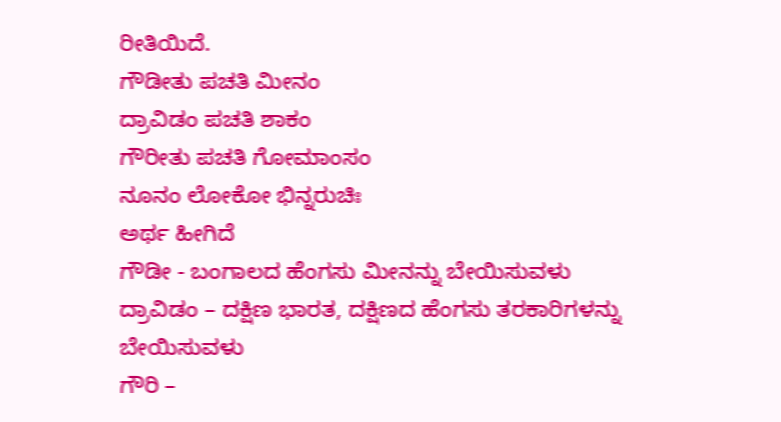ರೀತಿಯಿದೆ.
ಗೌಡೀತು ಪಚತಿ ಮೀನಂ
ದ್ರಾವಿಡಂ ಪಚತಿ ಶಾಕಂ
ಗೌರೀತು ಪಚತಿ ಗೋಮಾಂಸಂ
ನೂನಂ ಲೋಕೋ ಭಿನ್ನರುಚಿಃ
ಅರ್ಥ ಹೀಗಿದೆ
ಗೌಡೀ - ಬಂಗಾಲದ ಹೆಂಗಸು ಮೀನನ್ನು ಬೇಯಿಸುವಳು
ದ್ರಾವಿಡಂ – ದಕ್ಷಿಣ ಭಾರತ, ದಕ್ಷಿಣದ ಹೆಂಗಸು ತರಕಾರಿಗಳನ್ನು ಬೇಯಿಸುವಳು
ಗೌರಿ –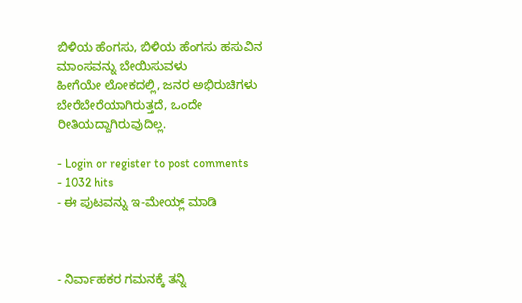ಬಿಳಿಯ ಹೆಂಗಸು, ಬಿಳಿಯ ಹೆಂಗಸು ಹಸುವಿನ ಮಾಂಸವನ್ನು ಬೇಯಿಸುವಳು
ಹೀಗೆಯೇ ಲೋಕದಲ್ಲಿ, ಜನರ ಅಭಿರುಚಿಗಳು ಬೇರೆಬೇರೆಯಾಗಿರುತ್ತದೆ, ಒಂದೇ ರೀತಿಯದ್ದಾಗಿರುವುದಿಲ್ಲ.

- Login or register to post comments
- 1032 hits
- ಈ ಪುಟವನ್ನು ಇ-ಮೇಯ್ಲ್ ಮಾಡಿ



- ನಿರ್ವಾಹಕರ ಗಮನಕ್ಕೆ ತನ್ನಿ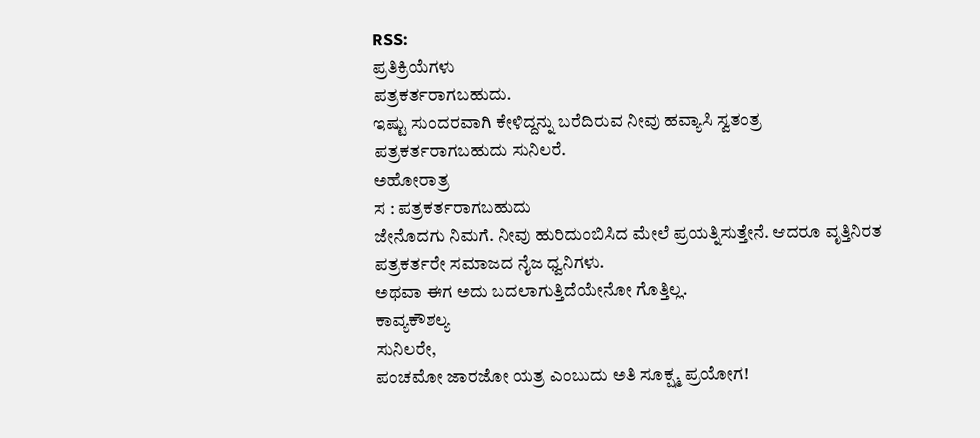RSS:
ಪ್ರತಿಕ್ರಿಯೆಗಳು
ಪತ್ರಕರ್ತರಾಗಬಹುದು.
ಇಷ್ಟು ಸುಂದರವಾಗಿ ಕೇಳಿದ್ದನ್ನು ಬರೆದಿರುವ ನೀವು ಹವ್ಯಾಸಿ ಸ್ವತಂತ್ರ ಪತ್ರಕರ್ತರಾಗಬಹುದು ಸುನಿಲರೆ.
ಅಹೋರಾತ್ರ
ಸ : ಪತ್ರಕರ್ತರಾಗಬಹುದು
ಜೇನೊದಗು ನಿಮಗೆ. ನೀವು ಹುರಿದುಂಬಿಸಿದ ಮೇಲೆ ಪ್ರಯತ್ನಿಸುತ್ತೇನೆ. ಆದರೂ ವೃತ್ತಿನಿರತ ಪತ್ರಕರ್ತರೇ ಸಮಾಜದ ನೈಜ ಧ್ವನಿಗಳು.
ಅಥವಾ ಈಗ ಅದು ಬದಲಾಗುತ್ತಿದೆಯೇನೋ ಗೊತ್ತಿಲ್ಲ.
ಕಾವ್ಯಕೌಶಲ್ಯ
ಸುನಿಲರೇ,
ಪಂಚಮೋ ಜಾರಜೋ ಯತ್ರ ಎಂಬುದು ಅತಿ ಸೂಕ್ಷ್ಮ ಪ್ರಯೋಗ!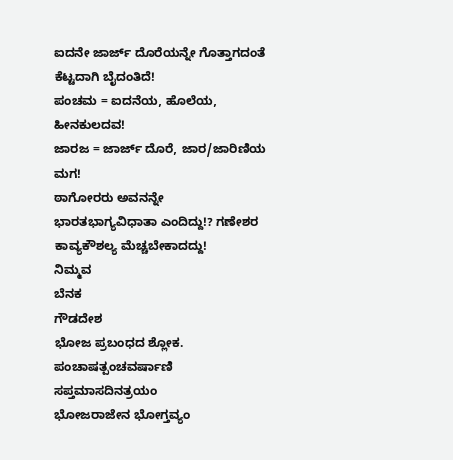ಐದನೇ ಜಾರ್ಜ್ ದೊರೆಯನ್ನೇ ಗೊತ್ತಾಗದಂತೆ ಕೆಟ್ಟದಾಗಿ ಬೈದಂತಿದೆ!
ಪಂಚಮ = ಐದನೆಯ, ಹೊಲೆಯ, ಹೀನಕುಲದವ!
ಜಾರಜ = ಜಾರ್ಜ್ ದೊರೆ, ಜಾರ/ಜಾರಿಣಿಯ ಮಗ!
ಠಾಗೋರರು ಅವನನ್ನೇ ಭಾರತಭಾಗ್ಯವಿಧಾತಾ ಎಂದಿದ್ದು!? ಗಣೇಶರ ಕಾವ್ಯಕೌಶಲ್ಯ ಮೆಚ್ಚಬೇಕಾದದ್ದು!
ನಿಮ್ಮವ
ಬೆನಕ
ಗೌಡದೇಶ
ಭೋಜ ಪ್ರಬಂಧದ ಶ್ಲೋಕ.
ಪಂಚಾಷತ್ಪಂಚವರ್ಷಾಣಿ ಸಪ್ತಮಾಸದಿನತ್ರಯಂ
ಭೋಜರಾಜೇನ ಭೋಗ್ತವ್ಯಂ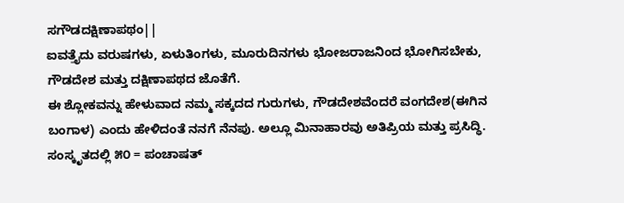ಸಗೌಡದಕ್ಷಿಣಾಪಥಂ||
ಐವತ್ತೈದು ವರುಷಗಳು, ಏಳುತಿಂಗಳು, ಮೂರುದಿನಗಳು ಭೋಜರಾಜನಿಂದ ಭೋಗಿಸಬೇಕು, ಗೌಡದೇಶ ಮತ್ತು ದಕ್ಷಿಣಾಪಥದ ಜೊತೆಗೆ.
ಈ ಶ್ಲೋಕವನ್ನು ಹೇಳುವಾದ ನಮ್ಮ ಸಕ್ಕದದ ಗುರುಗಳು, ಗೌಡದೇಶವೆಂದರೆ ವಂಗದೇಶ(ಈಗಿನ ಬಂಗಾಳ) ಎಂದು ಹೇಳಿದಂತೆ ನನಗೆ ನೆನಪು. ಅಲ್ಲೂ ಮಿನಾಹಾರವು ಅತಿಪ್ರಿಯ ಮತ್ತು ಪ್ರಸಿದ್ಧಿ.
ಸಂಸ್ಕೃತದಲ್ಲಿ ೫೦ = ಪಂಚಾಷತ್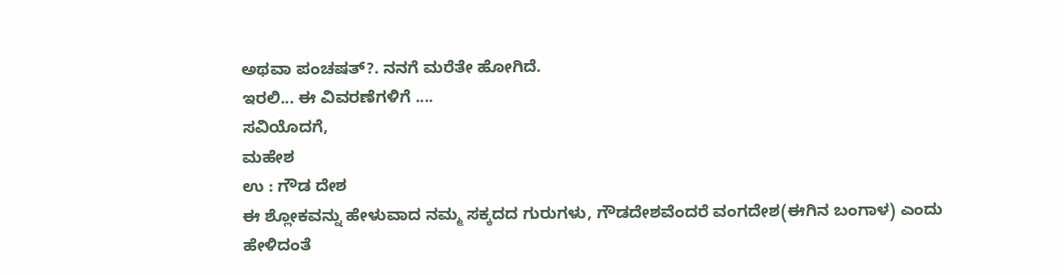ಅಥವಾ ಪಂಚಷತ್?. ನನಗೆ ಮರೆತೇ ಹೋಗಿದೆ.
ಇರಲಿ... ಈ ವಿವರಣೆಗಳಿಗೆ ....
ಸವಿಯೊದಗೆ,
ಮಹೇಶ
ಉ : ಗೌಡ ದೇಶ
ಈ ಶ್ಲೋಕವನ್ನು ಹೇಳುವಾದ ನಮ್ಮ ಸಕ್ಕದದ ಗುರುಗಳು, ಗೌಡದೇಶವೆಂದರೆ ವಂಗದೇಶ(ಈಗಿನ ಬಂಗಾಳ) ಎಂದು ಹೇಳಿದಂತೆ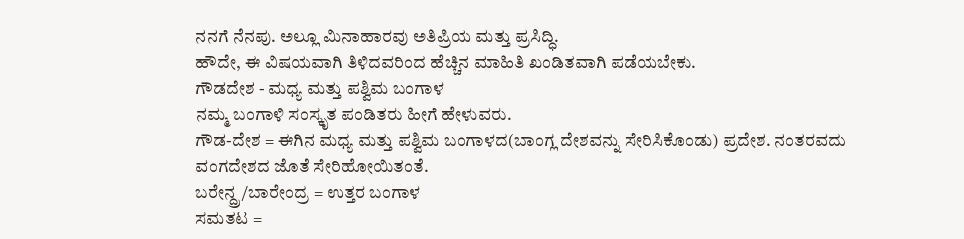ನನಗೆ ನೆನಪು. ಅಲ್ಲೂ ಮಿನಾಹಾರವು ಅತಿಪ್ರಿಯ ಮತ್ತು ಪ್ರಸಿದ್ಧಿ.
ಹೌದೇ, ಈ ವಿಷಯವಾಗಿ ತಿಳಿದವರಿಂದ ಹೆಚ್ಚಿನ ಮಾಹಿತಿ ಖಂಡಿತವಾಗಿ ಪಡೆಯಬೇಕು.
ಗೌಡದೇಶ - ಮಧ್ಯ ಮತ್ತು ಪಶ್ವಿಮ ಬಂಗಾಳ
ನಮ್ಮ ಬಂಗಾಳಿ ಸಂಸ್ಕೃತ ಪಂಡಿತರು ಹೀಗೆ ಹೇಳುವರು.
ಗೌಡ-ದೇಶ = ಈಗಿನ ಮಧ್ಯ ಮತ್ತು ಪಶ್ವಿಮ ಬಂಗಾಳದ(ಬಾಂಗ್ಲ ದೇಶವನ್ನು ಸೇರಿಸಿಕೊಂಡು) ಪ್ರದೇಶ. ನಂತರವದು ವಂಗದೇಶದ ಜೊತೆ ಸೇರಿಹೋಯಿತಂತೆ.
ಬರೇನ್ದ್ರ/ಬಾರೇಂದ್ರ = ಉತ್ತರ ಬಂಗಾಳ
ಸಮತಟ =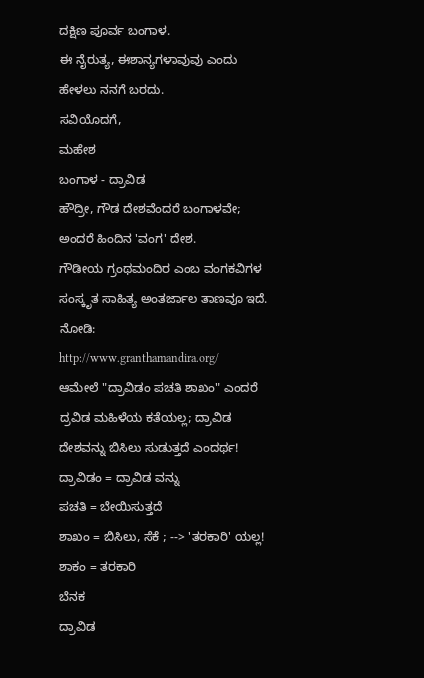ದಕ್ಷಿಣ ಪೂರ್ವ ಬಂಗಾಳ.
ಈ ನೈರುತ್ಯ, ಈಶಾನ್ಯಗಳಾವುವು ಎಂದು ಹೇಳಲು ನನಗೆ ಬರದು.
ಸವಿಯೊದಗೆ,
ಮಹೇಶ
ಬಂಗಾಳ - ದ್ರಾವಿಡ
ಹೌದ್ರೀ, ಗೌಡ ದೇಶವೆಂದರೆ ಬಂಗಾಳವೇ; ಅಂದರೆ ಹಿಂದಿನ 'ವಂಗ' ದೇಶ.
ಗೌಡೀಯ ಗ್ರಂಥಮಂದಿರ ಎಂಬ ವಂಗಕವಿಗಳ ಸಂಸ್ಕೃತ ಸಾಹಿತ್ಯ ಅಂತರ್ಜಾಲ ತಾಣವೂ ಇದೆ. ನೋಡಿ:
http://www.granthamandira.org/
ಆಮೇಲೆ "ದ್ರಾವಿಡಂ ಪಚತಿ ಶಾಖಂ" ಎಂದರೆ ದ್ರವಿಡ ಮಹಿಳೆಯ ಕತೆಯಲ್ಲ; ದ್ರಾವಿಡ ದೇಶವನ್ನು ಬಿಸಿಲು ಸುಡುತ್ತದೆ ಎಂದರ್ಥ!
ದ್ರಾವಿಡಂ = ದ್ರಾವಿಡ ವನ್ನು
ಪಚತಿ = ಬೇಯಿಸುತ್ತದೆ
ಶಾಖಂ = ಬಿಸಿಲು, ಸೆಕೆ ; --> 'ತರಕಾರಿ' ಯಲ್ಲ!
ಶಾಕಂ = ತರಕಾರಿ
ಬೆನಕ
ದ್ರಾವಿಡ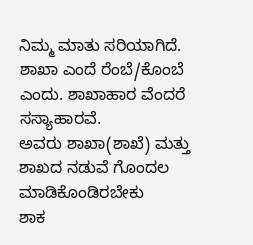ನಿಮ್ಮ ಮಾತು ಸರಿಯಾಗಿದೆ.
ಶಾಖಾ ಎಂದೆ ರೆಂಬೆ/ಕೊಂಬೆ ಎಂದು. ಶಾಖಾಹಾರ ವೆಂದರೆ ಸಸ್ಯಾಹಾರವೆ.
ಅವರು ಶಾಖಾ(ಶಾಖೆ) ಮತ್ತು ಶಾಖದ ನಡುವೆ ಗೊಂದಲ ಮಾಡಿಕೊಂಡಿರಬೇಕು
ಶಾಕ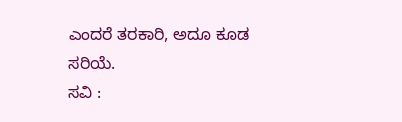ಎಂದರೆ ತರಕಾರಿ, ಅದೂ ಕೂಡ ಸರಿಯೆ.
ಸವಿ :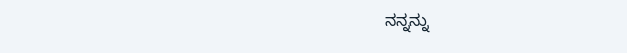ನನ್ನನ್ನು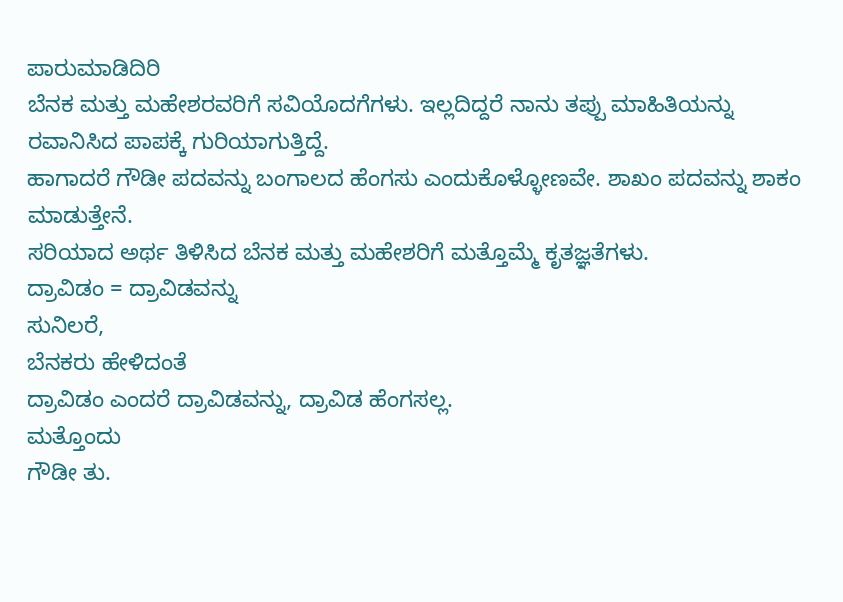ಪಾರುಮಾಡಿದಿರಿ
ಬೆನಕ ಮತ್ತು ಮಹೇಶರವರಿಗೆ ಸವಿಯೊದಗೆಗಳು. ಇಲ್ಲದಿದ್ದರೆ ನಾನು ತಪ್ಪು ಮಾಹಿತಿಯನ್ನು ರವಾನಿಸಿದ ಪಾಪಕ್ಕೆ ಗುರಿಯಾಗುತ್ತಿದ್ದೆ.
ಹಾಗಾದರೆ ಗೌಡೀ ಪದವನ್ನು ಬಂಗಾಲದ ಹೆಂಗಸು ಎಂದುಕೊಳ್ಳೋಣವೇ. ಶಾಖಂ ಪದವನ್ನು ಶಾಕಂ ಮಾಡುತ್ತೇನೆ.
ಸರಿಯಾದ ಅರ್ಥ ತಿಳಿಸಿದ ಬೆನಕ ಮತ್ತು ಮಹೇಶರಿಗೆ ಮತ್ತೊಮ್ಮೆ ಕೃತಜ್ಞತೆಗಳು.
ದ್ರಾವಿಡಂ = ದ್ರಾವಿಡವನ್ನು
ಸುನಿಲರೆ,
ಬೆನಕರು ಹೇಳಿದಂತೆ
ದ್ರಾವಿಡಂ ಎಂದರೆ ದ್ರಾವಿಡವನ್ನು, ದ್ರಾವಿಡ ಹೆಂಗಸಲ್ಲ.
ಮತ್ತೊಂದು
ಗೌಡೀ ತು.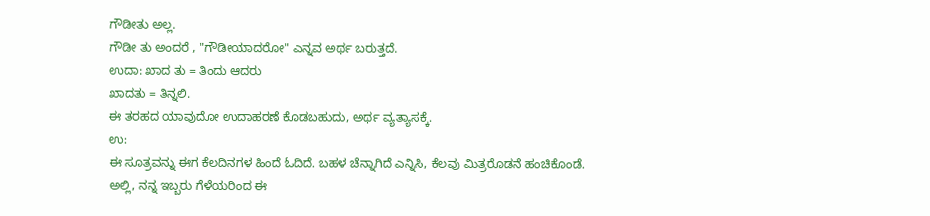ಗೌಡೀತು ಅಲ್ಲ.
ಗೌಡೀ ತು ಅಂದರೆ , "ಗೌಡೀಯಾದರೋ" ಎನ್ನವ ಅರ್ಥ ಬರುತ್ತದೆ.
ಉದಾ: ಖಾದ ತು = ತಿಂದು ಆದರು
ಖಾದತು = ತಿನ್ನಲಿ.
ಈ ತರಹದ ಯಾವುದೋ ಉದಾಹರಣೆ ಕೊಡಬಹುದು, ಅರ್ಥ ವ್ಯತ್ಯಾಸಕ್ಕೆ.
ಉ:
ಈ ಸೂತ್ರವನ್ನು ಈಗ ಕೆಲದಿನಗಳ ಹಿಂದೆ ಓದಿದೆ. ಬಹಳ ಚೆನ್ನಾಗಿದೆ ಎನ್ನಿಸಿ, ಕೆಲವು ಮಿತ್ರರೊಡನೆ ಹಂಚಿಕೊಂಡೆ. ಅಲ್ಲಿ, ನನ್ನ ಇಬ್ಬರು ಗೆಳೆಯರಿಂದ ಈ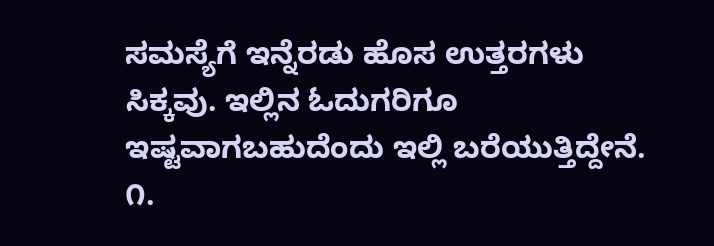ಸಮಸ್ಯೆಗೆ ಇನ್ನೆರಡು ಹೊಸ ಉತ್ತರಗಳು ಸಿಕ್ಕವು. ಇಲ್ಲಿನ ಓದುಗರಿಗೂ ಇಷ್ಟವಾಗಬಹುದೆಂದು ಇಲ್ಲಿ ಬರೆಯುತ್ತಿದ್ದೇನೆ.
೧.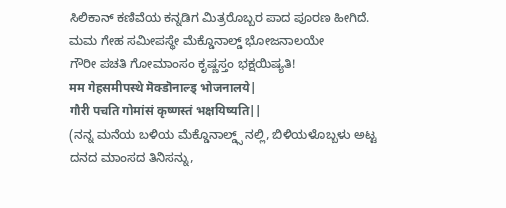ಸಿಲಿಕಾನ್ ಕಣಿವೆಯ ಕನ್ನಡಿಗ ಮಿತ್ರರೊಬ್ಬರ ಪಾದ ಪೂರಣ ಹೀಗಿದೆ.
ಮಮ ಗೇಹ ಸಮೀಪಸ್ಥೇ ಮೆಕ್ಡೊನಾಲ್ಡ್ ಭೋಜನಾಲಯೇ
ಗೌರೀ ಪಚತಿ ಗೋಮಾಂಸಂ ಕೃಷ್ಣಸ್ತಂ ಭಕ್ಷಯಿಷ್ಯತಿ!
मम गेहसमीपस्थे मॆक्डॊनाल्ड् भोजनालये|
गौरी पचति गोमांसं कृष्णस्तं भक्षयिष्यति||
(ನನ್ನ ಮನೆಯ ಬಳಿಯ ಮೆಕ್ಡೊನಾಲ್ಡ್ಸ್ ನಲ್ಲಿ, ಬಿಳಿಯಳೊಬ್ಬಳು ಅಟ್ಟ ದನದ ಮಾಂಸದ ತಿನಿಸನ್ನು,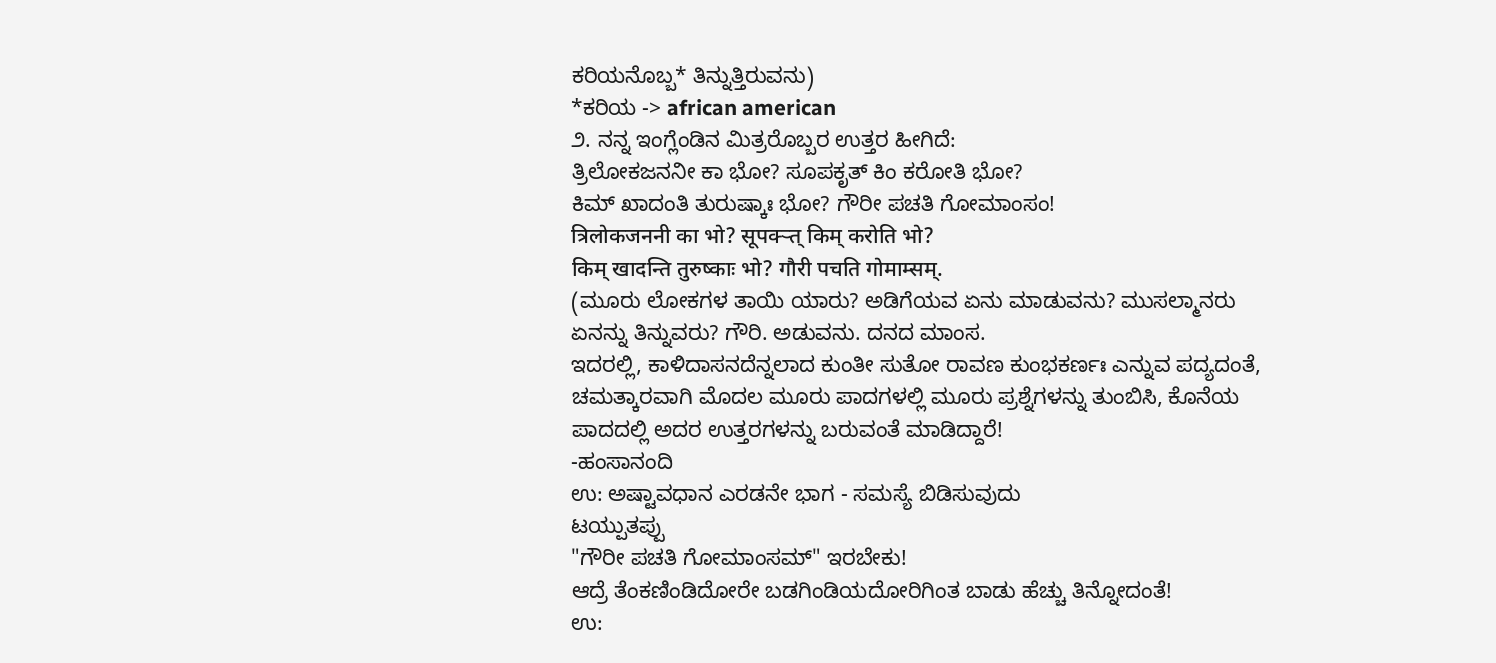ಕರಿಯನೊಬ್ಬ* ತಿನ್ನುತ್ತಿರುವನು)
*ಕರಿಯ -> african american
೨. ನನ್ನ ಇಂಗ್ಲೆಂಡಿನ ಮಿತ್ರರೊಬ್ಬರ ಉತ್ತರ ಹೀಗಿದೆ:
ತ್ರಿಲೋಕಜನನೀ ಕಾ ಭೋ? ಸೂಪಕೃತ್ ಕಿಂ ಕರೋತಿ ಭೋ?
ಕಿಮ್ ಖಾದಂತಿ ತುರುಷ್ಕಾಃ ಭೋ? ಗೌರೀ ಪಚತಿ ಗೋಮಾಂಸಂ!
त्रिलोकजननी का भो? सूपक्ऱ्त् किम् करोति भो?
किम् खादन्ति तुरुष्काः भो? गौरी पचति गोमाम्सम्.
(ಮೂರು ಲೋಕಗಳ ತಾಯಿ ಯಾರು? ಅಡಿಗೆಯವ ಏನು ಮಾಡುವನು? ಮುಸಲ್ಮಾನರು ಏನನ್ನು ತಿನ್ನುವರು? ಗೌರಿ. ಅಡುವನು. ದನದ ಮಾಂಸ.
ಇದರಲ್ಲಿ, ಕಾಳಿದಾಸನದೆನ್ನಲಾದ ಕುಂತೀ ಸುತೋ ರಾವಣ ಕುಂಭಕರ್ಣಃ ಎನ್ನುವ ಪದ್ಯದಂತೆ, ಚಮತ್ಕಾರವಾಗಿ ಮೊದಲ ಮೂರು ಪಾದಗಳಲ್ಲಿ ಮೂರು ಪ್ರಶ್ನೆಗಳನ್ನು ತುಂಬಿಸಿ, ಕೊನೆಯ ಪಾದದಲ್ಲಿ ಅದರ ಉತ್ತರಗಳನ್ನು ಬರುವಂತೆ ಮಾಡಿದ್ದಾರೆ!
-ಹಂಸಾನಂದಿ
ಉ: ಅಷ್ಟಾವಧಾನ ಎರಡನೇ ಭಾಗ - ಸಮಸ್ಯೆ ಬಿಡಿಸುವುದು
ಟಯ್ಪುತಪ್ಪು
"ಗೌರೀ ಪಚತಿ ಗೋಮಾಂಸಮ್" ಇರಬೇಕು!
ಆದ್ರೆ ತೆಂಕಣಿಂಡಿದೋರೇ ಬಡಗಿಂಡಿಯದೋರಿಗಿಂತ ಬಾಡು ಹೆಚ್ಚು ತಿನ್ನೋದಂತೆ!
ಉ: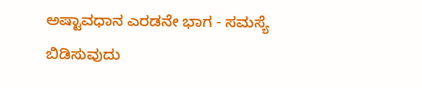ಅಷ್ಟಾವಧಾನ ಎರಡನೇ ಭಾಗ - ಸಮಸ್ಯೆ ಬಿಡಿಸುವುದು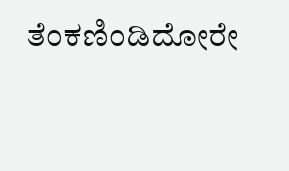ತೆಂಕಣಿಂಡಿದೋರೇ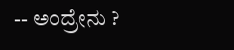-- ಅಂದ್ರೇನು ?